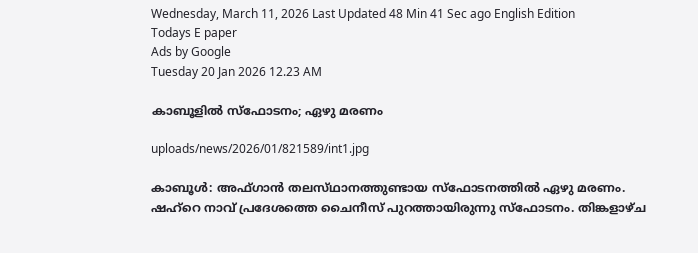Wednesday, March 11, 2026 Last Updated 48 Min 41 Sec ago English Edition
Todays E paper
Ads by Google
Tuesday 20 Jan 2026 12.23 AM

കാബൂളില്‍ സ്‌ഫോടനം; ഏഴു മരണം

uploads/news/2026/01/821589/int1.jpg

കാബൂള്‍: അഫ്‌ഗാന്‍ തലസ്‌ഥാനത്തുണ്ടായ സ്‌ഫോടനത്തില്‍ ഏഴു മരണം. ഷഹ്‌റെ നാവ്‌ പ്രദേശത്തെ ചൈനീസ്‌ പുറത്തായിരുന്നു സ്‌ഫോടനം. തിങ്കളാഴ്‌ച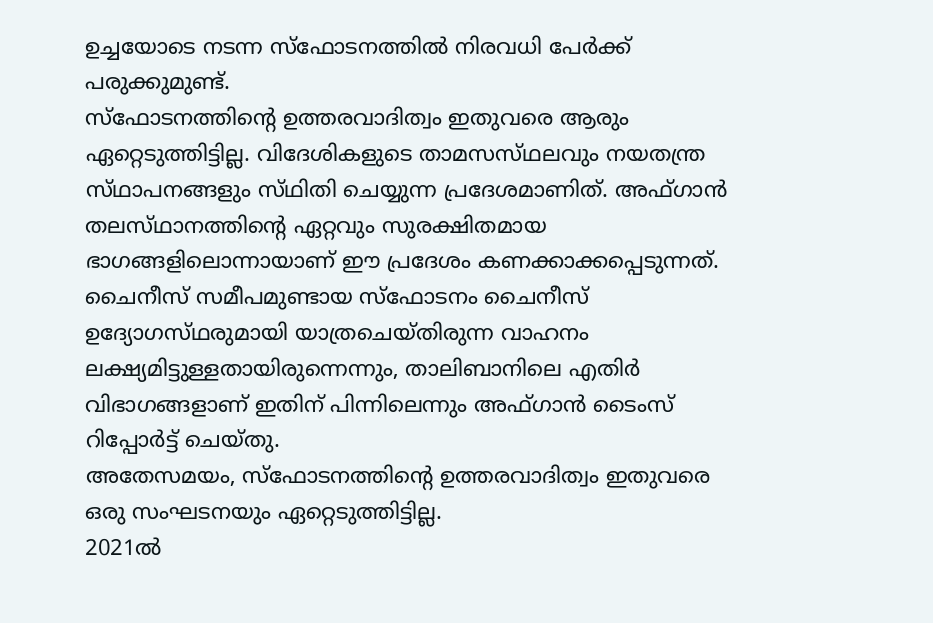ഉച്ചയോടെ നടന്ന സ്‌ഫോടനത്തില്‍ നിരവധി പേര്‍ക്ക്‌ പരുക്കുമുണ്ട്‌.
സ്‌ഫോടനത്തിന്റെ ഉത്തരവാദിത്വം ഇതുവരെ ആരും ഏറ്റെടുത്തിട്ടില്ല. വിദേശികളുടെ താമസസ്‌ഥലവും നയതന്ത്ര സ്‌ഥാപനങ്ങളും സ്‌ഥിതി ചെയ്യുന്ന പ്രദേശമാണിത്‌. അഫ്‌ഗാന്‍ തലസ്‌ഥാനത്തിന്റെ ഏറ്റവും സുരക്ഷിതമായ ഭാഗങ്ങളിലൊന്നായാണ്‌ ഈ പ്രദേശം കണക്കാക്കപ്പെടുന്നത്‌.
ചൈനീസ്‌ സമീപമുണ്ടായ സ്‌ഫോടനം ചൈനീസ്‌ ഉദ്യോഗസ്‌ഥരുമായി യാത്രചെയ്‌തിരുന്ന വാഹനം ലക്ഷ്യമിട്ടുള്ളതായിരുന്നെന്നും, താലിബാനിലെ എതിര്‍ വിഭാഗങ്ങളാണ്‌ ഇതിന്‌ പിന്നിലെന്നും അഫ്‌ഗാന്‍ ടൈംസ്‌ റിപ്പോര്‍ട്ട്‌ ചെയ്‌തു.
അതേസമയം, സ്‌ഫോടനത്തിന്റെ ഉത്തരവാദിത്വം ഇതുവരെ ഒരു സംഘടനയും ഏറ്റെടുത്തിട്ടില്ല.
2021ല്‍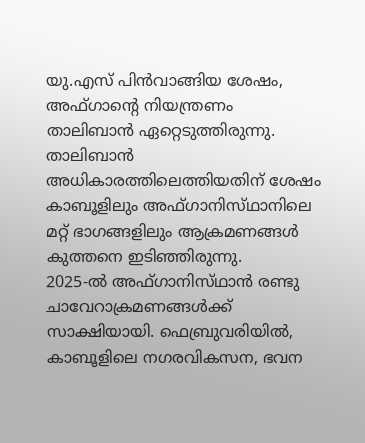യു.എസ്‌ പിന്‍വാങ്ങിയ ശേഷം, അഫ്‌ഗാന്റെ നിയന്ത്രണം താലിബാന്‍ ഏറ്റെടുത്തിരുന്നു. താലിബാന്‍ അധികാരത്തിലെത്തിയതിന്‌ ശേഷം കാബൂളിലും അഫ്‌ഗാനിസ്‌ഥാനിലെ മറ്റ്‌ ഭാഗങ്ങളിലും ആക്രമണങ്ങള്‍ കുത്തനെ ഇടിഞ്ഞിരുന്നു.
2025-ല്‍ അഫ്‌ഗാനിസ്‌ഥാന്‍ രണ്ടു ചാവേറാക്രമണങ്ങള്‍ക്ക്‌ സാക്ഷിയായി. ഫെബ്രുവരിയില്‍, കാബൂളിലെ നഗരവികസന, ഭവന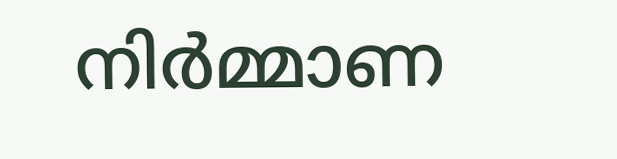നിര്‍മ്മാണ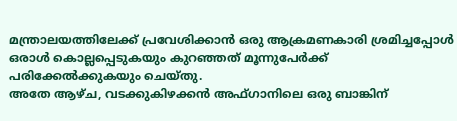മന്ത്രാലയത്തിലേക്ക്‌ പ്രവേശിക്കാന്‍ ഒരു ആക്രമണകാരി ശ്രമിച്ചപ്പോള്‍ ഒരാള്‍ കൊല്ലപ്പെടുകയും കുറഞ്ഞത്‌ മൂന്നുപേര്‍ക്ക്‌ പരിക്കേല്‍ക്കുകയും ചെയ്‌തു.
അതേ ആഴ്‌ച, വടക്കുകിഴക്കന്‍ അഫ്‌ഗാനിലെ ഒരു ബാങ്കിന്‌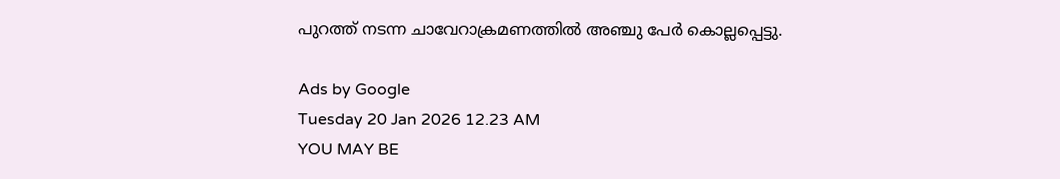പുറത്ത്‌ നടന്ന ചാവേറാക്രമണത്തില്‍ അഞ്ചു പേര്‍ കൊല്ലപ്പെട്ടു.

Ads by Google
Tuesday 20 Jan 2026 12.23 AM
YOU MAY BE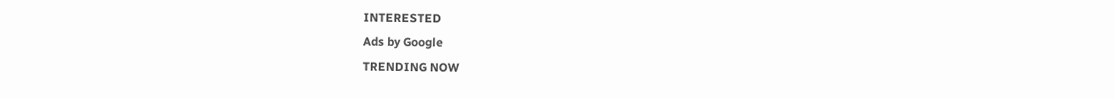INTERESTED
Ads by Google
TRENDING NOW